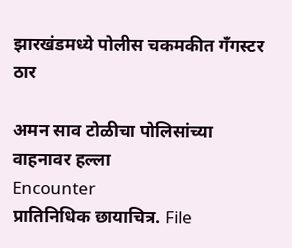झारखंडमध्‍ये पोलीस चकमकीत गँगस्टर ठार

अमन साव टोळीचा पोलिसांच्‍या वाहनावर हल्‍ला
Encounter
प्रातिनिधिक छायाचित्र. File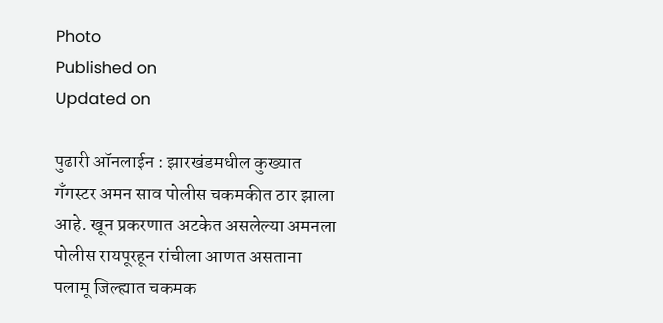Photo
Published on
Updated on

पुढारी ऑनलाईन : झारखंडमधील कुख्‍यात गँगस्टर अमन साव पोलीस चकमकीत ठार झाला आहे. खून प्रकरणात अटकेत असलेल्‍या अमनला पोलीस रायपूरहून रांचीला आणत असताना पलामू जिल्ह्यात चकमक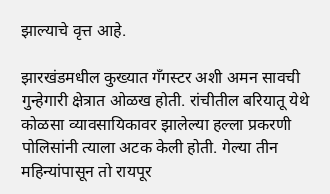झाल्‍याचे वृत्त आहे.

झारखंडमधील कुख्‍यात गँगस्‍टर अशी अमन सावची गुन्‍हेगारी क्षेत्रात ओळख होती. रांचीतील बरियातू येथे कोळसा व्यावसायिकावर झालेल्या हल्ला प्रकरणी पोलिसांनी त्‍याला अटक केली होती. गेल्‍या तीन महिन्‍यांपासून तो रायपूर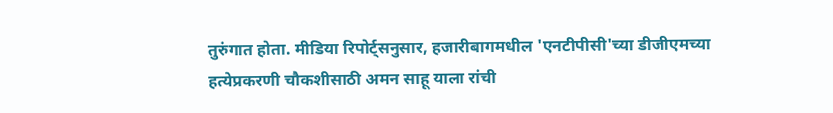तुरुंगात होता. मीडिया रिपोर्ट्सनुसार, हजारीबागमधील 'एनटीपीसी'च्या डीजीएमच्या हत्येप्रकरणी चौकशीसाठी अमन साहू याला रांची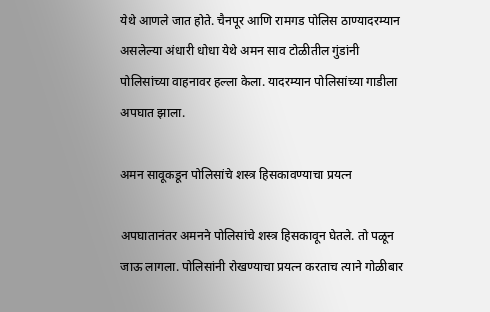येथे आणले जात होते. चैनपूर आणि रामगड पोलिस ठाण्यादरम्यान असलेल्या अंधारी धोधा येथे अमन साव टोळीतील गुंडांनी पोलिसांच्या वाहनावर हल्ला केला. यादरम्यान पोलिसांच्या गाडीला अपघात झाला.

अमन सावूकडून पोलिसांचे शस्त्र हिसकावण्‍याचा प्रयत्‍न

अपघातानंतर अमनने पोलिसांचे शस्त्र हिसकावून घेतले. तो पळून जाऊ लागला. पोलिसांनी रोखण्याचा प्रयत्न करताच त्‍याने गोळीबार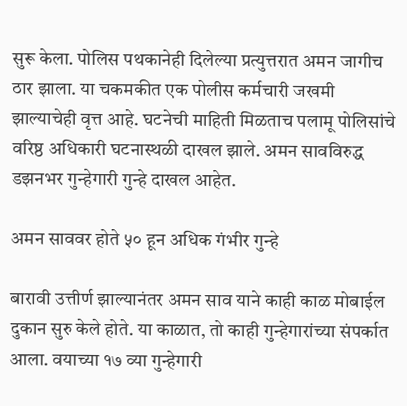सुरू केला. पोलिस पथकानेही दिलेल्‍या प्रत्युत्तरात अमन जागीच ठार झाला. या चकमकीत एक पोलीस कर्मचारी जखमी झाल्‍याचेही वृत्त आहे. घटनेची माहिती मिळताच पलामू पोलिसांचे वरिष्ठ अधिकारी घटनास्थळी दाखल झाले. अमन सावविरुद्ध डझनभर गुन्हेगारी गुन्हे दाखल आहेत.

अमन साववर होते ५० हून अधिक गंभीर गुन्‍हे

बारावी उत्तीर्ण झाल्यानंतर अमन साव याने काही काळ मोबाईल दुकान सुरु केले होते. या काळात, तो काही गुन्हेगारांच्या संपर्कात आला. वयाच्‍या १७ व्‍या गुन्‍हेगारी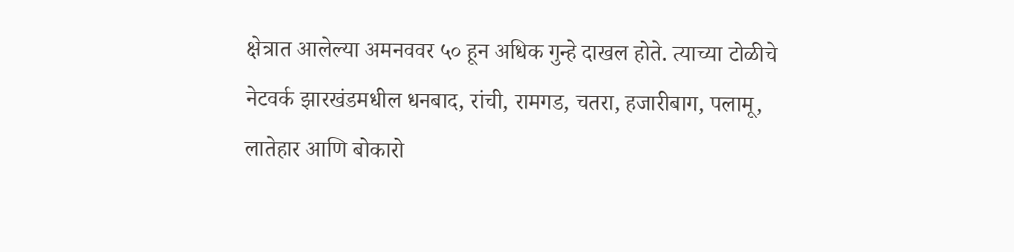क्षेत्रात आलेल्‍या अमनववर ५० हून अधिक गुन्‍हे दाखल होते. त्‍याच्‍या टोळीचे नेटवर्क झारखंडमधील धनबाद, रांची, रामगड, चतरा, हजारीबाग, पलामू, लातेहार आणि बोकारो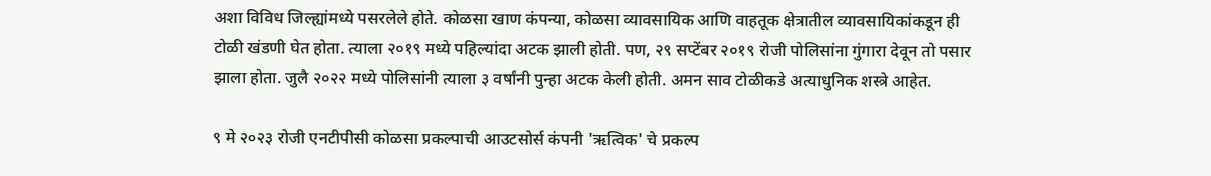अशा विविध जिल्ह्यांमध्ये पसरलेले होते. कोळसा खाण कंपन्या, कोळसा व्यावसायिक आणि वाहतूक क्षेत्रातील व्यावसायिकांकडून ही टोळी खंडणी घेत होता. त्‍याला २०१९ मध्ये पहिल्यांदा अटक झाली होती. पण, २९ सप्टेंबर २०१९ रोजी पोलिसांना गुंगारा देवून तो पसार झाला होता. जुलै २०२२ मध्ये पोलिसांनी त्याला ३ वर्षांनी पुन्हा अटक केली होती. अमन साव टोळीकडे अत्‍याधुनिक शस्त्रे आहेत.

९ मे २०२३ रोजी एनटीपीसी कोळसा प्रकल्पाची आउटसोर्स कंपनी 'ऋत्विक' चे प्रकल्प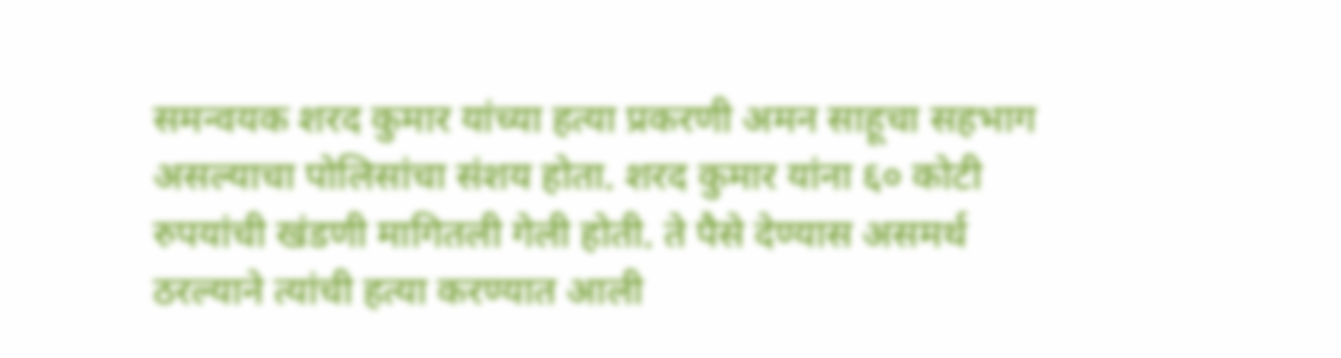समन्वयक शरद कुमार यांच्या हत्या प्रकरणी अमन साहूचा सहभाग असल्याचा पोलिसांचा संशय होता. शरद कुमार यांना ६० कोटी रुपयांची खंडणी मागितली गेली होती. ते पैसे देण्‍यास असमर्थ ठरल्‍याने त्यांची हत्या करण्यात आली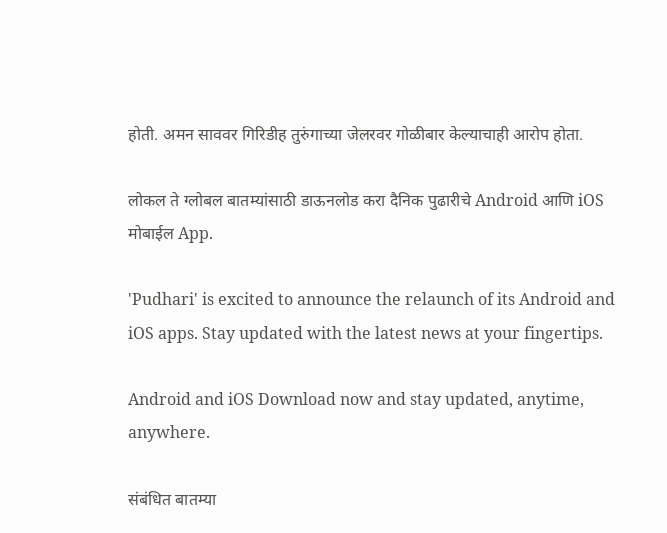होती. अमन साववर गिरिडीह तुरुंगाच्या जेलरवर गोळीबार केल्याचाही आरोप होता.

लोकल ते ग्लोबल बातम्यांसाठी डाऊनलोड करा दैनिक पुढारीचे Android आणि iOS मोबाईल App.

'Pudhari' is excited to announce the relaunch of its Android and iOS apps. Stay updated with the latest news at your fingertips.

Android and iOS Download now and stay updated, anytime, anywhere.

संबंधित बातम्या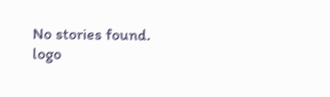No stories found.
logo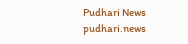Pudhari News
pudhari.news